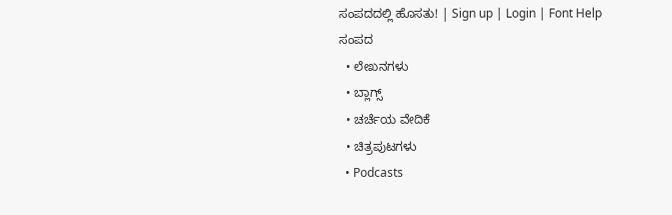ಸಂಪದದಲ್ಲಿ ಹೊಸತು! | Sign up | Login | Font Help
ಸಂಪದ
  • ಲೇಖನಗಳು
  • ಬ್ಲಾಗ್ಸ್
  • ಚರ್ಚೆಯ ವೇದಿಕೆ
  • ಚಿತ್ರಪುಟಗಳು
  • Podcasts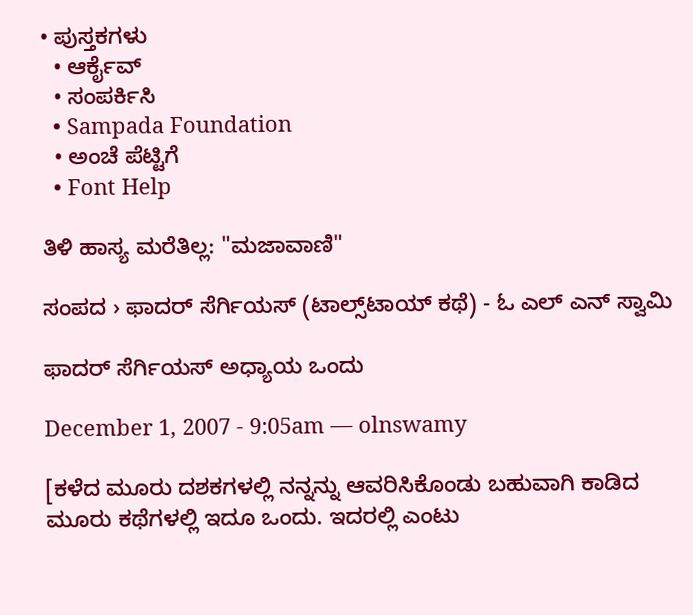• ಪುಸ್ತಕಗಳು
  • ಆರ್ಕೈವ್
  • ಸಂಪರ್ಕಿಸಿ
  • Sampada Foundation
  • ಅಂಚೆ ಪೆಟ್ಟಿಗೆ
  • Font Help

ತಿಳಿ ಹಾಸ್ಯ ಮರೆತಿಲ್ಲ: "ಮಜಾವಾಣಿ"

ಸಂಪದ › ಫಾದರ್ ಸೆರ್ಗಿಯಸ್ (ಟಾಲ್ಸ್‌ಟಾಯ್ ಕಥೆ) - ಓ ಎಲ್ ಎನ್ ಸ್ವಾಮಿ

ಫಾದರ್ ಸೆರ್ಗಿಯಸ್ ಅಧ್ಯಾಯ ಒಂದು

December 1, 2007 - 9:05am — olnswamy

[ಕಳೆದ ಮೂರು ದಶಕಗಳಲ್ಲಿ ನನ್ನನ್ನು ಆವರಿಸಿಕೊಂಡು ಬಹುವಾಗಿ ಕಾಡಿದ ಮೂರು ಕಥೆಗಳಲ್ಲಿ ಇದೂ ಒಂದು. ಇದರಲ್ಲಿ ಎಂಟು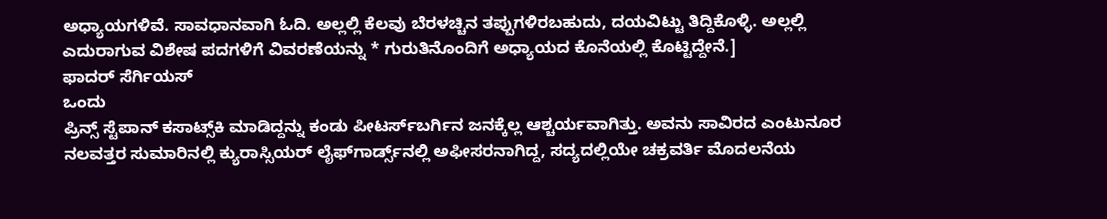ಅಧ್ಯಾಯಗಳಿವೆ. ಸಾವಧಾನವಾಗಿ ಓದಿ. ಅಲ್ಲಲ್ಲಿ ಕೆಲವು ಬೆರಳಚ್ಚಿನ ತಪ್ಪುಗಳಿರಬಹುದು, ದಯವಿಟ್ಟು ತಿದ್ದಿಕೊಳ್ಳಿ. ಅಲ್ಲಲ್ಲಿ ಎದುರಾಗುವ ವಿಶೇಷ ಪದಗಳಿಗೆ ವಿವರಣೆಯನ್ನು * ಗುರುತಿನೊಂದಿಗೆ ಅಧ್ಯಾಯದ ಕೊನೆಯಲ್ಲಿ ಕೊಟ್ಟಿದ್ದೇನೆ.]
ಫಾದರ್ ಸೆರ್ಗಿಯಸ್
ಒಂದು
ಪ್ರಿನ್ಸ್ ಸ್ಟೆಪಾನ್ ಕಸಾಟ್ಸ್‌ಕಿ ಮಾಡಿದ್ದನ್ನು ಕಂಡು ಪೀಟರ್ಸ್‌ಬರ್ಗಿನ ಜನಕ್ಕೆಲ್ಲ ಆಶ್ಚರ್ಯವಾಗಿತ್ತು. ಅವನು ಸಾವಿರದ ಎಂಟುನೂರ ನಲವತ್ತರ ಸುಮಾರಿನಲ್ಲಿ ಕ್ಯುರಾಸ್ಸಿಯರ್ ಲೈಫ್‌ಗಾರ್ಡ್ಸ್‌ನಲ್ಲಿ ಅಫೀಸರನಾಗಿದ್ದ, ಸದ್ಯದಲ್ಲಿಯೇ ಚಕ್ರವರ್ತಿ ಮೊದಲನೆಯ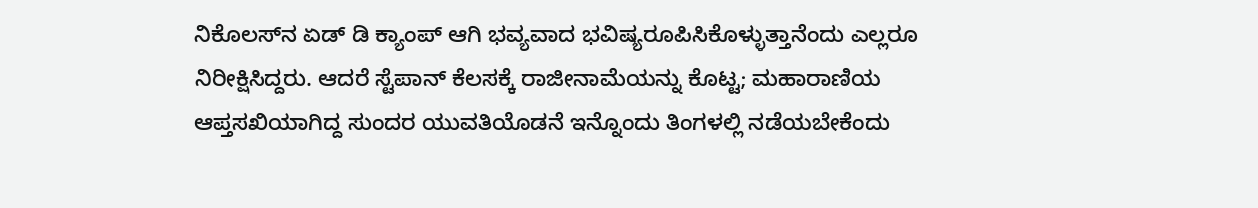ನಿಕೊಲಸ್‌ನ ಏಡ್‌ ಡಿ ಕ್ಯಾಂಪ್ ಆಗಿ ಭವ್ಯವಾದ ಭವಿಷ್ಯರೂಪಿಸಿಕೊಳ್ಳುತ್ತಾನೆಂದು ಎಲ್ಲರೂ ನಿರೀಕ್ಷಿಸಿದ್ದರು. ಆದರೆ ಸ್ಟೆಪಾನ್ ಕೆಲಸಕ್ಕೆ ರಾಜೀನಾಮೆಯನ್ನು ಕೊಟ್ಟ; ಮಹಾರಾಣಿಯ ಆಪ್ತಸಖಿಯಾಗಿದ್ದ ಸುಂದರ ಯುವತಿಯೊಡನೆ ಇನ್ನೊಂದು ತಿಂಗಳಲ್ಲಿ ನಡೆಯಬೇಕೆಂದು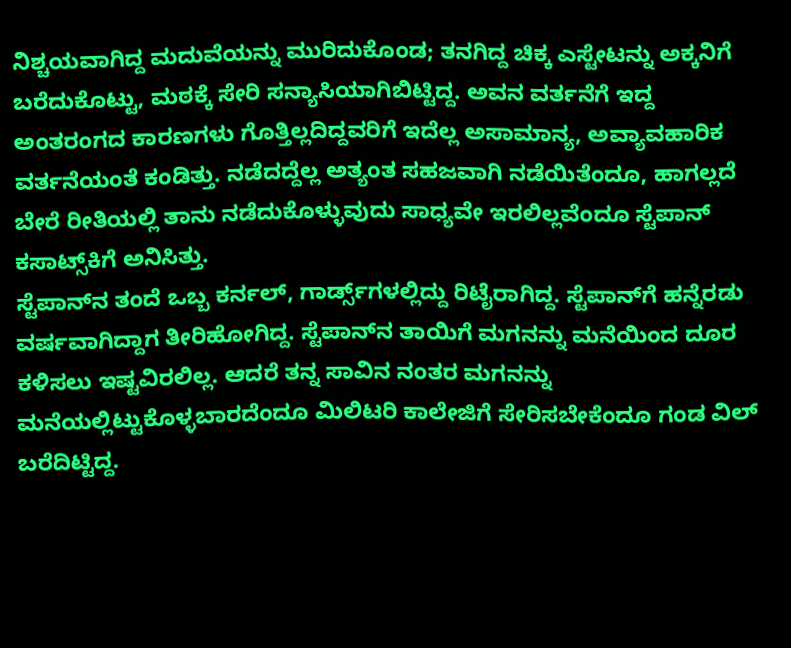ನಿಶ್ಚಯವಾಗಿದ್ದ ಮದುವೆಯನ್ನು ಮುರಿದುಕೊಂಡ; ತನಗಿದ್ದ ಚಿಕ್ಕ ಎಸ್ಟೇಟನ್ನು ಅಕ್ಕನಿಗೆ ಬರೆದುಕೊಟ್ಟು, ಮಠಕ್ಕೆ ಸೇರಿ ಸನ್ಯಾಸಿಯಾಗಿಬಿಟ್ಟಿದ್ದ. ಅವನ ವರ್ತನೆಗೆ ಇದ್ದ ಅಂತರಂಗದ ಕಾರಣಗಳು ಗೊತ್ತಿಲ್ಲದಿದ್ದವರಿಗೆ ಇದೆಲ್ಲ ಅಸಾಮಾನ್ಯ, ಅವ್ಯಾವಹಾರಿಕ ವರ್ತನೆಯಂತೆ ಕಂಡಿತ್ತು. ನಡೆದದ್ದೆಲ್ಲ ಅತ್ಯಂತ ಸಹಜವಾಗಿ ನಡೆಯಿತೆಂದೂ, ಹಾಗಲ್ಲದೆ ಬೇರೆ ರೀತಿಯಲ್ಲಿ ತಾನು ನಡೆದುಕೊಳ್ಳುವುದು ಸಾಧ್ಯವೇ ಇರಲಿಲ್ಲವೆಂದೂ ಸ್ಟೆಪಾನ್ ಕಸಾಟ್ಸ್‌ಕಿಗೆ ಅನಿಸಿತ್ತು.
ಸ್ಟೆಪಾನ್‌ನ ತಂದೆ ಒಬ್ಬ ಕರ್ನಲ್, ಗಾರ್ಡ್ಸ್‌ಗಳಲ್ಲಿದ್ದು ರಿಟೈರಾಗಿದ್ದ. ಸ್ಟೆಪಾನ್‌ಗೆ ಹನ್ನೆರಡು ವರ್ಷವಾಗಿದ್ದಾಗ ತೀರಿಹೋಗಿದ್ದ. ಸ್ಟೆಪಾನ್‌ನ ತಾಯಿಗೆ ಮಗನನ್ನು ಮನೆಯಿಂದ ದೂರ ಕಳಿಸಲು ಇಷ್ಟವಿರಲಿಲ್ಲ. ಆದರೆ ತನ್ನ ಸಾವಿನ ನಂತರ ಮಗನನ್ನು ಮನೆಯಲ್ಲಿಟ್ಟುಕೊಳ್ಳಬಾರದೆಂದೂ ಮಿಲಿಟರಿ ಕಾಲೇಜಿಗೆ ಸೇರಿಸಬೇಕೆಂದೂ ಗಂಡ ವಿಲ್ ಬರೆದಿಟ್ಟಿದ್ದ.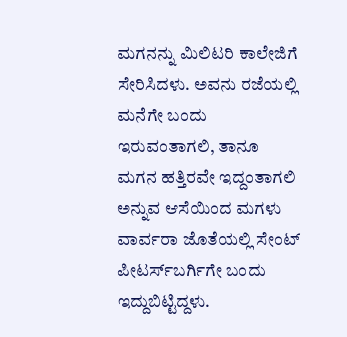ಮಗನನ್ನು ಮಿಲಿಟರಿ ಕಾಲೇಜಿಗೆ ಸೇರಿಸಿದಳು. ಅವನು ರಜೆಯಲ್ಲಿ ಮನೆಗೇ ಬಂದು ಇರುವಂತಾಗಲಿ, ತಾನೂ ಮಗನ ಹತ್ತಿರವೇ ಇದ್ದಂತಾಗಲಿ ಅನ್ನುವ ಆಸೆಯಿಂದ ಮಗಳು ವಾರ್ವರಾ ಜೊತೆಯಲ್ಲಿ ಸೇಂಟ್‌ ಪೀಟರ್ಸ್‌ಬರ್ಗಿಗೇ ಬಂದು ಇದ್ದುಬಿಟ್ಟಿದ್ದಳು.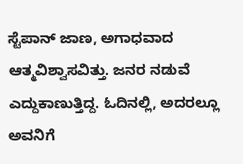ಸ್ಟೆಪಾನ್ ಜಾಣ, ಅಗಾಧವಾದ ಆತ್ಮವಿಶ್ವಾಸವಿತ್ತು. ಜನರ ನಡುವೆ ಎದ್ದುಕಾಣುತ್ತಿದ್ದ. ಓದಿನಲ್ಲಿ, ಅದರಲ್ಲೂ ಅವನಿಗೆ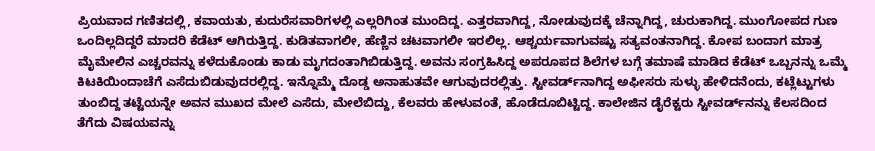ಪ್ರಿಯವಾದ ಗಣಿತದಲ್ಲಿ, ಕವಾಯತು, ಕುದುರೆಸವಾರಿಗಳಲ್ಲಿ ಎಲ್ಲರಿಗಿಂತ ಮುಂದಿದ್ದ. ಎತ್ತರವಾಗಿದ್ದ, ನೋಡುವುದಕ್ಕೆ ಚೆನ್ನಾಗಿದ್ದ, ಚುರುಕಾಗಿದ್ದ. ಮುಂಗೋಪದ ಗುಣ ಒಂದಿಲ್ಲದಿದ್ದರೆ ಮಾದರಿ ಕೆಡೆಟ್ ಆಗಿರುತ್ತಿದ್ದ. ಕುಡಿತವಾಗಲೀ, ಹೆಣ್ಣಿನ ಚಟವಾಗಲೀ ಇರಲಿಲ್ಲ. ಆಶ್ಚರ್ಯವಾಗುವಷ್ಟು ಸತ್ಯವಂತನಾಗಿದ್ದ. ಕೋಪ ಬಂದಾಗ ಮಾತ್ರ ಮೈಮೇಲಿನ ಎಚ್ಚರವನ್ನು ಕಳೆದುಕೊಂಡು ಕಾಡು ಮೃಗದಂತಾಗಿಬಿಡುತ್ತಿದ್ದ. ಅವನು ಸಂಗ್ರಹಿಸಿದ್ದ ಅಪರೂಪದ ಶಿಲೆಗಳ ಬಗ್ಗೆ ತಮಾಷೆ ಮಾಡಿದ ಕೆಡೆಟ್‌ ಒಬ್ಬನನ್ನು ಒಮ್ಮೆ ಕಿಟಕಿಯಿಂದಾಚೆಗೆ ಎಸೆದುಬಿಡುವುದರಲ್ಲಿದ್ದ. ಇನ್ನೊಮ್ಮೆ ದೊಡ್ಡ ಅನಾಹುತವೇ ಆಗುವುದರಲ್ಲಿತ್ತು. ಸ್ಟೀವರ್ಡ್‌ನಾಗಿದ್ದ ಅಫೀಸರು ಸುಳ್ಳು ಹೇಳಿದನೆಂದು, ಕಟ್ಲೆಟ್ಟುಗಳು ತುಂಬಿದ್ದ ತಟ್ಟೆಯನ್ನೇ ಅವನ ಮುಖದ ಮೇಲೆ ಎಸೆದು, ಮೇಲೆಬಿದ್ದು, ಕೆಲವರು ಹೇಳುವಂತೆ, ಹೊಡೆದೂಬಿಟ್ಟಿದ್ದ. ಕಾಲೇಜಿನ ಡೈರೆಕ್ಟರು ಸ್ಟೀವರ್ಡ್‌ನನ್ನು ಕೆಲಸದಿಂದ ತೆಗೆದು ವಿಷಯವನ್ನು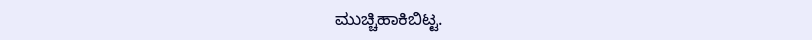ಮುಚ್ಚಿಹಾಕಿಬಿಟ್ಟ.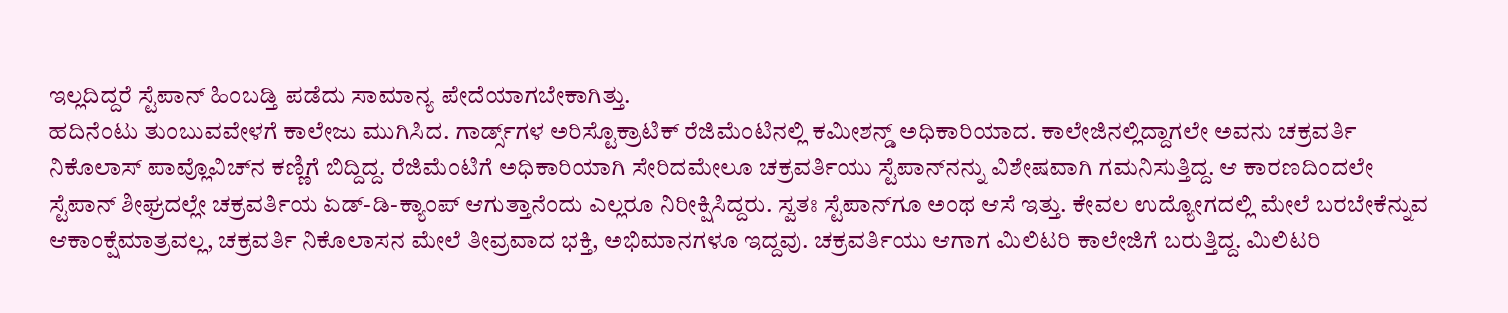ಇಲ್ಲದಿದ್ದರೆ ಸ್ಟೆಪಾನ್ ಹಿಂಬಡ್ತಿ ಪಡೆದು ಸಾಮಾನ್ಯ ಪೇದೆಯಾಗಬೇಕಾಗಿತ್ತು.
ಹದಿನೆಂಟು ತುಂಬುವವೇಳಗೆ ಕಾಲೇಜು ಮುಗಿಸಿದ. ಗಾರ್ಡ್ಸ್‌ಗಳ ಅರಿಸ್ಟೊಕ್ರಾಟಿಕ್ ರೆಜಿಮೆಂಟಿನಲ್ಲಿ ಕಮೀಶನ್ಡ್ ಅಧಿಕಾರಿಯಾದ. ಕಾಲೇಜಿನಲ್ಲಿದ್ದಾಗಲೇ ಅವನು ಚಕ್ರವರ್ತಿ ನಿಕೊಲಾಸ್ ಪಾವ್ಲೊವಿಚ್‌ನ ಕಣ್ಣಿಗೆ ಬಿದ್ದಿದ್ದ. ರೆಜಿಮೆಂಟಿಗೆ ಅಧಿಕಾರಿಯಾಗಿ ಸೇರಿದಮೇಲೂ ಚಕ್ರವರ್ತಿಯು ಸ್ಟೆಪಾನ್‌ನನ್ನು ವಿಶೇಷವಾಗಿ ಗಮನಿಸುತ್ತಿದ್ದ. ಆ ಕಾರಣದಿಂದಲೇ ಸ್ಟೆಪಾನ್ ಶೀಘ್ರದಲ್ಲೇ ಚಕ್ರವರ್ತಿಯ ಏಡ್-ಡಿ-ಕ್ಯಾಂಪ್ ಆಗುತ್ತಾನೆಂದು ಎಲ್ಲರೂ ನಿರೀಕ್ಷಿಸಿದ್ದರು. ಸ್ವತಃ ಸ್ಟೆಪಾನ್‌ಗೂ ಅಂಥ ಆಸೆ ಇತ್ತು. ಕೇವಲ ಉದ್ಯೋಗದಲ್ಲಿ ಮೇಲೆ ಬರಬೇಕೆನ್ನುವ ಆಕಾಂಕ್ಷೆಮಾತ್ರವಲ್ಲ, ಚಕ್ರವರ್ತಿ ನಿಕೊಲಾಸನ ಮೇಲೆ ತೀವ್ರವಾದ ಭಕ್ತಿ, ಅಭಿಮಾನಗಳೂ ಇದ್ದವು. ಚಕ್ರವರ್ತಿಯು ಆಗಾಗ ಮಿಲಿಟರಿ ಕಾಲೇಜಿಗೆ ಬರುತ್ತಿದ್ದ. ಮಿಲಿಟರಿ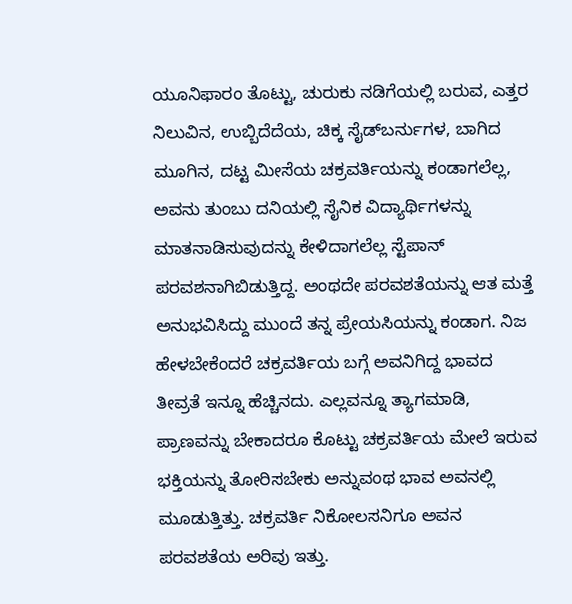ಯೂನಿಫಾರಂ ತೊಟ್ಟು, ಚುರುಕು ನಡಿಗೆಯಲ್ಲಿ ಬರುವ, ಎತ್ತರ ನಿಲುವಿನ, ಉಬ್ಬಿದೆದೆಯ, ಚಿಕ್ಕ ಸೈಡ್‌ಬರ್ನುಗಳ, ಬಾಗಿದ ಮೂಗಿನ, ದಟ್ಟ ಮೀಸೆಯ ಚಕ್ರವರ್ತಿಯನ್ನು ಕಂಡಾಗಲೆಲ್ಲ, ಅವನು ತುಂಬು ದನಿಯಲ್ಲಿ ಸೈನಿಕ ವಿದ್ಯಾರ್ಥಿಗಳನ್ನು ಮಾತನಾಡಿಸುವುದನ್ನು ಕೇಳಿದಾಗಲೆಲ್ಲ ಸ್ಟೆಪಾನ್ ಪರವಶನಾಗಿಬಿಡುತ್ತಿದ್ದ. ಅಂಥದೇ ಪರವಶತೆಯನ್ನು ಆತ ಮತ್ತೆ ಅನುಭವಿಸಿದ್ದು ಮುಂದೆ ತನ್ನ ಪ್ರೇಯಸಿಯನ್ನು ಕಂಡಾಗ. ನಿಜ ಹೇಳಬೇಕೆಂದರೆ ಚಕ್ರವರ್ತಿಯ ಬಗ್ಗೆ ಅವನಿಗಿದ್ದ ಭಾವದ ತೀವ್ರತೆ ಇನ್ನೂ ಹೆಚ್ಚಿನದು. ಎಲ್ಲವನ್ನೂ ತ್ಯಾಗಮಾಡಿ, ಪ್ರಾಣವನ್ನು ಬೇಕಾದರೂ ಕೊಟ್ಟು ಚಕ್ರವರ್ತಿಯ ಮೇಲೆ ಇರುವ ಭಕ್ತಿಯನ್ನು ತೋರಿಸಬೇಕು ಅನ್ನುವಂಥ ಭಾವ ಅವನಲ್ಲಿ ಮೂಡುತ್ತಿತ್ತು. ಚಕ್ರವರ್ತಿ ನಿಕೋಲಸನಿಗೂ ಅವನ ಪರವಶತೆಯ ಅರಿವು ಇತ್ತು.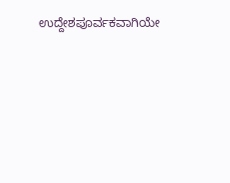ಉದ್ದೇಶಪೂರ್ವಕವಾಗಿಯೇ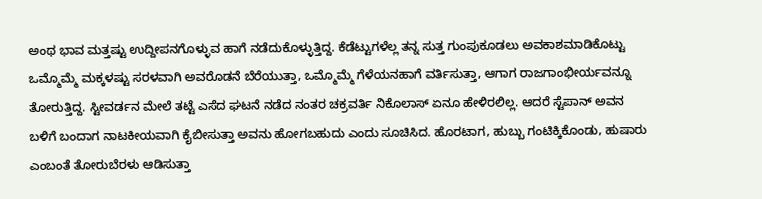ಅಂಥ ಭಾವ ಮತ್ತಷ್ಟು ಉದ್ದೀಪನಗೊಳ್ಳುವ ಹಾಗೆ ನಡೆದುಕೊಳ್ಳುತ್ತಿದ್ದ. ಕೆಡೆಟ್ಟುಗಳೆಲ್ಲ ತನ್ನ ಸುತ್ತ ಗುಂಪುಕೂಡಲು ಅವಕಾಶಮಾಡಿಕೊಟ್ಟು ಒಮ್ಮೊಮ್ಮೆ ಮಕ್ಕಳಷ್ಟು ಸರಳವಾಗಿ ಅವರೊಡನೆ ಬೆರೆಯುತ್ತಾ, ಒಮ್ಮೊಮ್ಮೆ ಗೆಳೆಯನಹಾಗೆ ವರ್ತಿಸುತ್ತಾ, ಆಗಾಗ ರಾಜಗಾಂಭೀರ್ಯವನ್ನೂ ತೋರುತ್ತಿದ್ದ. ಸ್ಟೀವರ್ಡನ ಮೇಲೆ ತಟ್ಟೆ ಎಸೆದ ಘಟನೆ ನಡೆದ ನಂತರ ಚಕ್ರವರ್ತಿ ನಿಕೊಲಾಸ್ ಏನೂ ಹೇಳಿರಲಿಲ್ಲ. ಆದರೆ ಸ್ಟೆಪಾನ್ ಅವನ ಬಳಿಗೆ ಬಂದಾಗ ನಾಟಕೀಯವಾಗಿ ಕೈಬೀಸುತ್ತಾ ಅವನು ಹೋಗಬಹುದು ಎಂದು ಸೂಚಿಸಿದ. ಹೊರಟಾಗ, ಹುಬ್ಬು ಗಂಟಿಕ್ಕಿಕೊಂಡು, ಹುಷಾರು ಎಂಬಂತೆ ತೋರುಬೆರಳು ಆಡಿಸುತ್ತಾ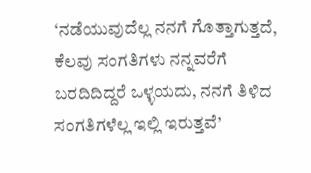‘ನಡೆಯುವುದೆಲ್ಲ ನನಗೆ ಗೊತ್ತಾಗುತ್ತದೆ, ಕೆಲವು ಸಂಗತಿಗಳು ನನ್ನವರೆಗೆ ಬರದಿದಿದ್ದರೆ ಒಳ್ಳಯದು, ನನಗೆ ತಿಳಿದ ಸಂಗತಿಗಳೆಲ್ಲ ಇಲ್ಲಿ ಇರುತ್ತವೆ’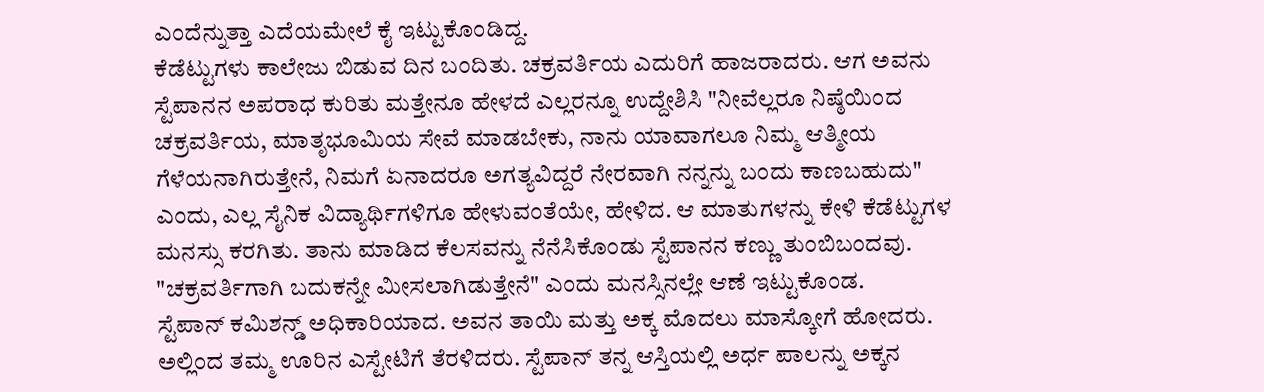ಎಂದೆನ್ನುತ್ತಾ ಎದೆಯಮೇಲೆ ಕೈ ಇಟ್ಟುಕೊಂಡಿದ್ದ.
ಕೆಡೆಟ್ಟುಗಳು ಕಾಲೇಜು ಬಿಡುವ ದಿನ ಬಂದಿತು. ಚಕ್ರವರ್ತಿಯ ಎದುರಿಗೆ ಹಾಜರಾದರು. ಆಗ ಅವನು ಸ್ಟೆಪಾನನ ಅಪರಾಧ ಕುರಿತು ಮತ್ತೇನೂ ಹೇಳದೆ ಎಲ್ಲರನ್ನೂ ಉದ್ದೇಶಿಸಿ "ನೀವೆಲ್ಲರೂ ನಿಷ್ಠೆಯಿಂದ ಚಕ್ರವರ್ತಿಯ, ಮಾತೃಭೂಮಿಯ ಸೇವೆ ಮಾಡಬೇಕು, ನಾನು ಯಾವಾಗಲೂ ನಿಮ್ಮ ಆತ್ಮೀಯ ಗೆಳೆಯನಾಗಿರುತ್ತೇನೆ, ನಿಮಗೆ ಏನಾದರೂ ಅಗತ್ಯವಿದ್ದರೆ ನೇರವಾಗಿ ನನ್ನನ್ನು ಬಂದು ಕಾಣಬಹುದು" ಎಂದು, ಎಲ್ಲ ಸೈನಿಕ ವಿದ್ಯಾರ್ಥಿಗಳಿಗೂ ಹೇಳುವಂತೆಯೇ, ಹೇಳಿದ. ಆ ಮಾತುಗಳನ್ನು ಕೇಳಿ ಕೆಡೆಟ್ಟುಗಳ ಮನಸ್ಸು ಕರಗಿತು. ತಾನು ಮಾಡಿದ ಕೆಲಸವನ್ನು ನೆನೆಸಿಕೊಂಡು ಸ್ಟೆಪಾನನ ಕಣ್ಣು ತುಂಬಿಬಂದವು. "ಚಕ್ರವರ್ತಿಗಾಗಿ ಬದುಕನ್ನೇ ಮೀಸಲಾಗಿಡುತ್ತೇನೆ" ಎಂದು ಮನಸ್ಸಿನಲ್ಲೇ ಆಣೆ ಇಟ್ಟುಕೊಂಡ.
ಸ್ಟೆಪಾನ್ ಕಮಿಶನ್ಡ್ ಅಧಿಕಾರಿಯಾದ. ಅವನ ತಾಯಿ ಮತ್ತು ಅಕ್ಕ ಮೊದಲು ಮಾಸ್ಕೋಗೆ ಹೋದರು. ಅಲ್ಲಿಂದ ತಮ್ಮ ಊರಿನ ಎಸ್ಟೇಟಿಗೆ ತೆರಳಿದರು. ಸ್ಟೆಪಾನ್ ತನ್ನ ಆಸ್ತಿಯಲ್ಲಿ ಅರ್ಧ ಪಾಲನ್ನು ಅಕ್ಕನ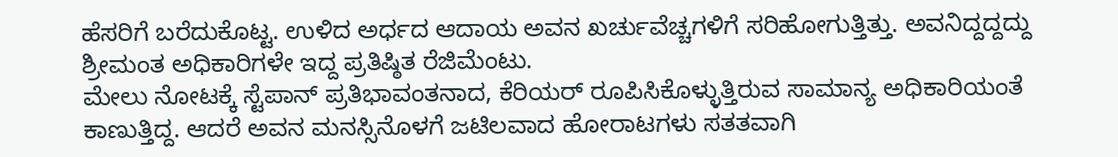ಹೆಸರಿಗೆ ಬರೆದುಕೊಟ್ಟ. ಉಳಿದ ಅರ್ಧದ ಆದಾಯ ಅವನ ಖರ್ಚುವೆಚ್ಚಗಳಿಗೆ ಸರಿಹೋಗುತ್ತಿತ್ತು. ಅವನಿದ್ದದ್ದದ್ದು ಶ್ರೀಮಂತ ಅಧಿಕಾರಿಗಳೇ ಇದ್ದ ಪ್ರತಿಷ್ಠಿತ ರೆಜಿಮೆಂಟು.
ಮೇಲು ನೋಟಕ್ಕೆ ಸ್ಟೆಪಾನ್ ಪ್ರತಿಭಾವಂತನಾದ, ಕೆರಿಯರ್ ರೂಪಿಸಿಕೊಳ್ಳುತ್ತಿರುವ ಸಾಮಾನ್ಯ ಅಧಿಕಾರಿಯಂತೆ ಕಾಣುತ್ತಿದ್ದ. ಆದರೆ ಅವನ ಮನಸ್ಸಿನೊಳಗೆ ಜಟಿಲವಾದ ಹೋರಾಟಗಳು ಸತತವಾಗಿ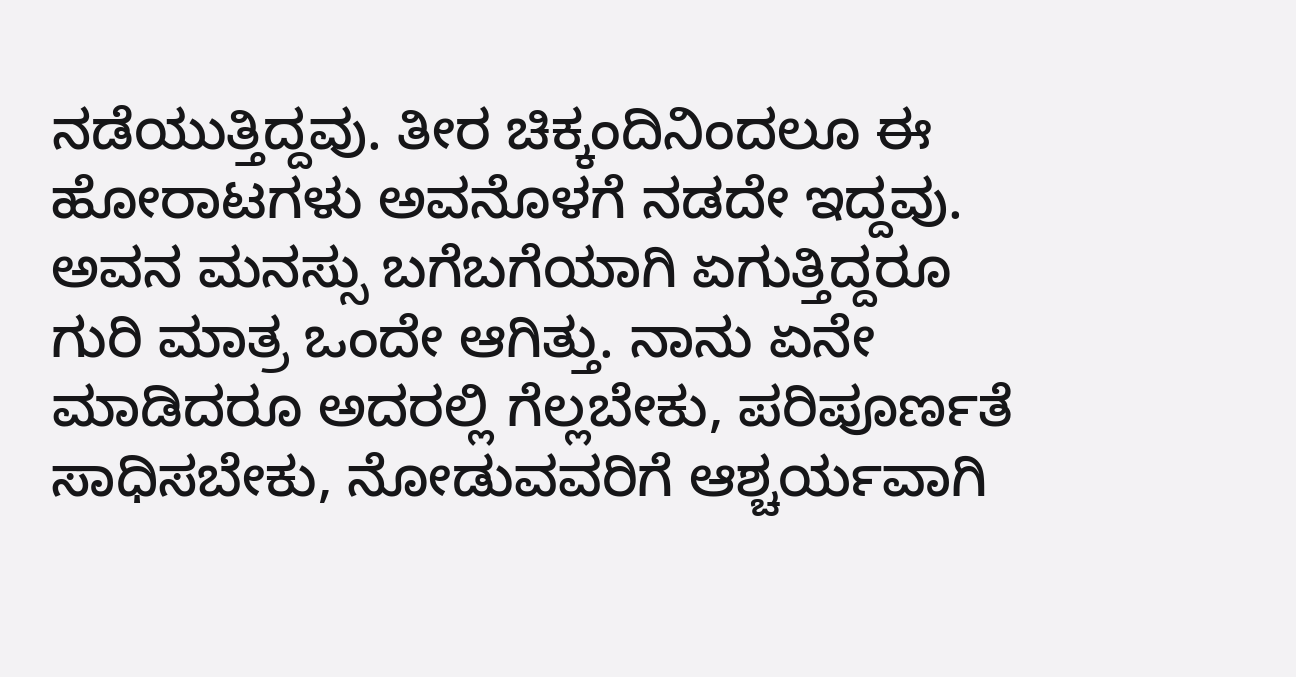ನಡೆಯುತ್ತಿದ್ದವು. ತೀರ ಚಿಕ್ಕಂದಿನಿಂದಲೂ ಈ ಹೋರಾಟಗಳು ಅವನೊಳಗೆ ನಡದೇ ಇದ್ದವು. ಅವನ ಮನಸ್ಸು ಬಗೆಬಗೆಯಾಗಿ ಏಗುತ್ತಿದ್ದರೂ ಗುರಿ ಮಾತ್ರ ಒಂದೇ ಆಗಿತ್ತು. ನಾನು ಏನೇ ಮಾಡಿದರೂ ಅದರಲ್ಲಿ ಗೆಲ್ಲಬೇಕು, ಪರಿಪೂರ್ಣತೆ ಸಾಧಿಸಬೇಕು, ನೋಡುವವರಿಗೆ ಆಶ್ಚರ್ಯವಾಗಿ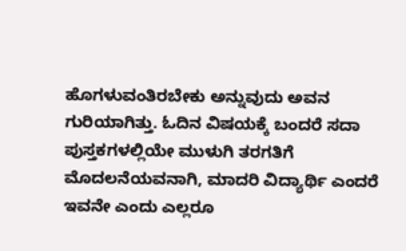ಹೊಗಳುವಂತಿರಬೇಕು ಅನ್ನುವುದು ಅವನ ಗುರಿಯಾಗಿತ್ತು. ಓದಿನ ವಿಷಯಕ್ಕೆ ಬಂದರೆ ಸದಾ ಪುಸ್ತಕಗಳಲ್ಲಿಯೇ ಮುಳುಗಿ ತರಗತಿಗೆ ಮೊದಲನೆಯವನಾಗಿ, ಮಾದರಿ ವಿದ್ಯಾರ್ಥಿ ಎಂದರೆ ಇವನೇ ಎಂದು ಎಲ್ಲರೂ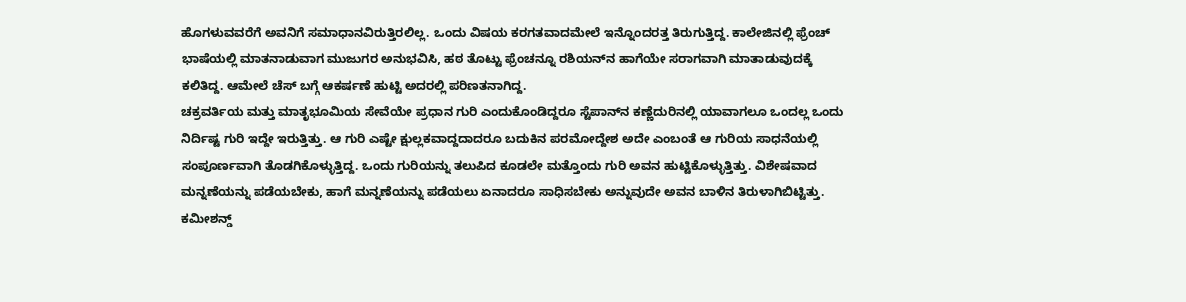ಹೊಗಳುವವರೆಗೆ ಅವನಿಗೆ ಸಮಾಧಾನವಿರುತ್ತಿರಲಿಲ್ಲ. ಒಂದು ವಿಷಯ ಕರಗತವಾದಮೇಲೆ ಇನ್ನೊಂದರತ್ತ ತಿರುಗುತ್ತಿದ್ದ. ಕಾಲೇಜಿನಲ್ಲಿ ಫ್ರೆಂಚ್ ಭಾಷೆಯಲ್ಲಿ ಮಾತನಾಡುವಾಗ ಮುಜುಗರ ಅನುಭವಿಸಿ, ಹಠ ತೊಟ್ಟು ಫ್ರೆಂಚನ್ನೂ ರಶಿಯನ್‌ನ ಹಾಗೆಯೇ ಸರಾಗವಾಗಿ ಮಾತಾಡುವುದಕ್ಕೆ ಕಲಿತಿದ್ದ. ಆಮೇಲೆ ಚೆಸ್ ಬಗ್ಗೆ ಆಕರ್ಷಣೆ ಹುಟ್ಟಿ ಅದರಲ್ಲಿ ಪರಿಣತನಾಗಿದ್ದ.
ಚಕ್ರವರ್ತಿಯ ಮತ್ತು ಮಾತೃಭೂಮಿಯ ಸೇವೆಯೇ ಪ್ರಧಾನ ಗುರಿ ಎಂದುಕೊಂಡಿದ್ದರೂ ಸ್ಟೆಪಾನ್‌ನ ಕಣ್ಣೆದುರಿನಲ್ಲಿ ಯಾವಾಗಲೂ ಒಂದಲ್ಲ ಒಂದು ನಿರ್ದಿಷ್ಟ ಗುರಿ ಇದ್ದೇ ಇರುತ್ತಿತ್ತು. ಆ ಗುರಿ ಎಷ್ಟೇ ಕ್ಷುಲ್ಲಕವಾದ್ದದಾದರೂ ಬದುಕಿನ ಪರಮೋದ್ದೇಶ ಅದೇ ಎಂಬಂತೆ ಆ ಗುರಿಯ ಸಾಧನೆಯಲ್ಲಿ ಸಂಪೂರ್ಣವಾಗಿ ತೊಡಗಿಕೊಳ್ಳುತ್ತಿದ್ದ. ಒಂದು ಗುರಿಯನ್ನು ತಲುಪಿದ ಕೂಡಲೇ ಮತ್ತೊಂದು ಗುರಿ ಅವನ ಹುಟ್ಟಿಕೊಳ್ಳುತ್ತಿತ್ತು. ವಿಶೇಷವಾದ ಮನ್ನಣೆಯನ್ನು ಪಡೆಯಬೇಕು, ಹಾಗೆ ಮನ್ನಣೆಯನ್ನು ಪಡೆಯಲು ಏನಾದರೂ ಸಾಧಿಸಬೇಕು ಅನ್ನುವುದೇ ಅವನ ಬಾಳಿನ ತಿರುಳಾಗಿಬಿಟ್ಟಿತ್ತು. ಕಮೀಶನ್ಡ್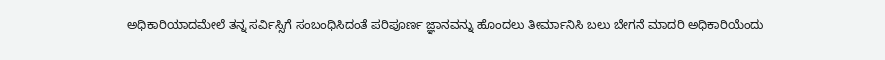ಅಧಿಕಾರಿಯಾದಮೇಲೆ ತನ್ನ ಸರ್ವಿಸ್ಸಿಗೆ ಸಂಬಂಧಿಸಿದಂತೆ ಪರಿಪೂರ್ಣ ಜ್ಞಾನವನ್ನು ಹೊಂದಲು ತೀರ್ಮಾನಿಸಿ ಬಲು ಬೇಗನೆ ಮಾದರಿ ಅಧಿಕಾರಿಯೆಂದು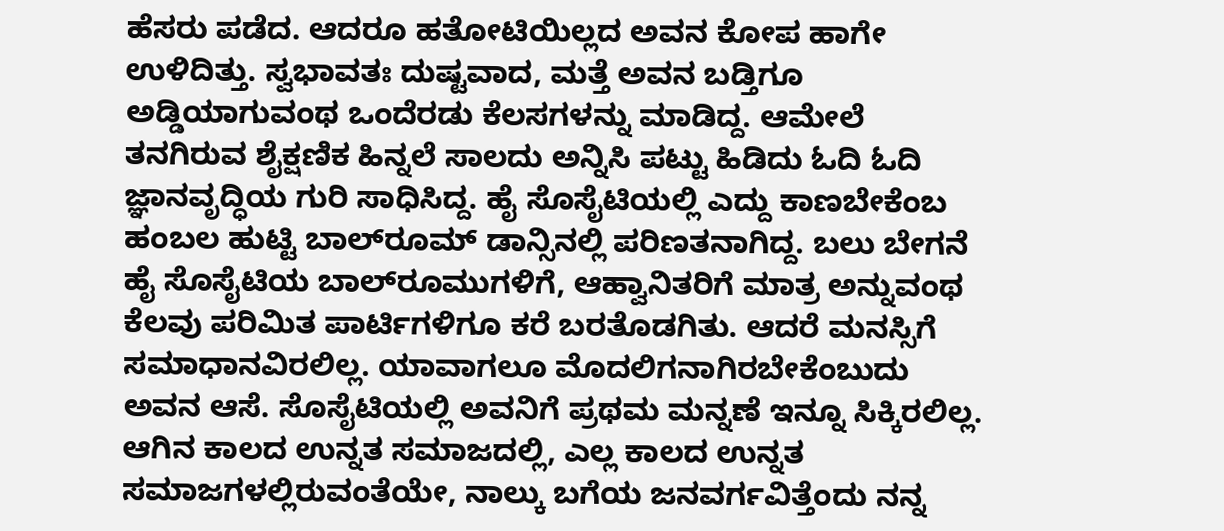ಹೆಸರು ಪಡೆದ. ಆದರೂ ಹತೋಟಿಯಿಲ್ಲದ ಅವನ ಕೋಪ ಹಾಗೇ ಉಳಿದಿತ್ತು. ಸ್ವಭಾವತಃ ದುಷ್ಟವಾದ, ಮತ್ತೆ ಅವನ ಬಡ್ತಿಗೂ ಅಡ್ಡಿಯಾಗುವಂಥ ಒಂದೆರಡು ಕೆಲಸಗಳನ್ನು ಮಾಡಿದ್ದ. ಆಮೇಲೆ ತನಗಿರುವ ಶೈಕ್ಷಣಿಕ ಹಿನ್ನಲೆ ಸಾಲದು ಅನ್ನಿಸಿ ಪಟ್ಟು ಹಿಡಿದು ಓದಿ ಓದಿ ಜ್ಞಾನವೃದ್ಧಿಯ ಗುರಿ ಸಾಧಿಸಿದ್ದ. ಹೈ ಸೊಸೈಟಿಯಲ್ಲಿ ಎದ್ದು ಕಾಣಬೇಕೆಂಬ ಹಂಬಲ ಹುಟ್ಟಿ ಬಾಲ್‌ರೂಮ್ ಡಾನ್ಸಿನಲ್ಲಿ ಪರಿಣತನಾಗಿದ್ದ. ಬಲು ಬೇಗನೆ ಹೈ ಸೊಸೈಟಿಯ ಬಾಲ್‌ರೂಮುಗಳಿಗೆ, ಆಹ್ವಾನಿತರಿಗೆ ಮಾತ್ರ ಅನ್ನುವಂಥ ಕೆಲವು ಪರಿಮಿತ ಪಾರ್ಟಿಗಳಿಗೂ ಕರೆ ಬರತೊಡಗಿತು. ಆದರೆ ಮನಸ್ಸಿಗೆ ಸಮಾಧಾನವಿರಲಿಲ್ಲ. ಯಾವಾಗಲೂ ಮೊದಲಿಗನಾಗಿರಬೇಕೆಂಬುದು ಅವನ ಆಸೆ. ಸೊಸೈಟಿಯಲ್ಲಿ ಅವನಿಗೆ ಪ್ರಥಮ ಮನ್ನಣೆ ಇನ್ನೂ ಸಿಕ್ಕಿರಲಿಲ್ಲ.
ಆಗಿನ ಕಾಲದ ಉನ್ನತ ಸಮಾಜದಲ್ಲಿ, ಎಲ್ಲ ಕಾಲದ ಉನ್ನತ ಸಮಾಜಗಳಲ್ಲಿರುವಂತೆಯೇ, ನಾಲ್ಕು ಬಗೆಯ ಜನವರ್ಗವಿತ್ತೆಂದು ನನ್ನ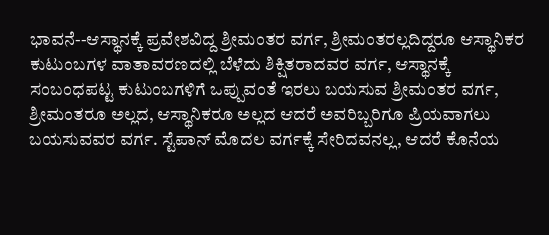ಭಾವನೆ--ಆಸ್ಥಾನಕ್ಕೆ ಪ್ರವೇಶವಿದ್ದ ಶ್ರೀಮಂತರ ವರ್ಗ, ಶ್ರೀಮಂತರಲ್ಲದಿದ್ದರೂ ಆಸ್ಥಾನಿಕರ ಕುಟುಂಬಗಳ ವಾತಾವರಣದಲ್ಲಿ ಬೆಳೆದು ಶಿಕ್ಷಿತರಾದವರ ವರ್ಗ, ಆಸ್ಥಾನಕ್ಕೆ ಸಂಬಂಧಪಟ್ಟ ಕುಟುಂಬಗಳಿಗೆ ಒಪ್ಪುವಂತೆ ಇರಲು ಬಯಸುವ ಶ್ರೀಮಂತರ ವರ್ಗ, ಶ್ರೀಮಂತರೂ ಅಲ್ಲದ, ಆಸ್ಥಾನಿಕರೂ ಅಲ್ಲದ ಆದರೆ ಅವರಿಬ್ಬರಿಗೂ ಪ್ರಿಯವಾಗಲು ಬಯಸುವವರ ವರ್ಗ. ಸ್ಟೆಪಾನ್ ಮೊದಲ ವರ್ಗಕ್ಕೆ ಸೇರಿದವನಲ್ಲ, ಆದರೆ ಕೊನೆಯ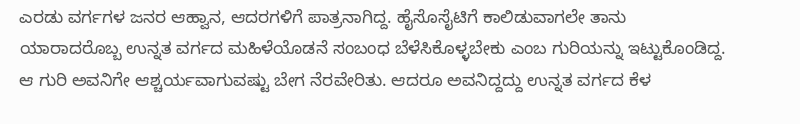ಎರಡು ವರ್ಗಗಳ ಜನರ ಆಹ್ವಾನ, ಆದರಗಳಿಗೆ ಪಾತ್ರನಾಗಿದ್ದ. ಹೈಸೊಸೈಟಿಗೆ ಕಾಲಿಡುವಾಗಲೇ ತಾನು ಯಾರಾದರೊಬ್ಬ ಉನ್ನತ ವರ್ಗದ ಮಹಿಳೆಯೊಡನೆ ಸಂಬಂಧ ಬೆಳೆಸಿಕೊಳ್ಳಬೇಕು ಎಂಬ ಗುರಿಯನ್ನು ಇಟ್ಟುಕೊಂಡಿದ್ದ. ಆ ಗುರಿ ಅವನಿಗೇ ಆಶ್ಚರ್ಯವಾಗುವಷ್ಟು ಬೇಗ ನೆರವೇರಿತು. ಆದರೂ ಅವನಿದ್ದದ್ದು ಉನ್ನತ ವರ್ಗದ ಕೆಳ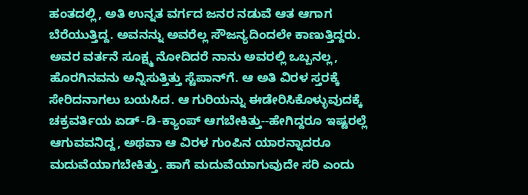ಹಂತದಲ್ಲಿ, ಅತಿ ಉನ್ನತ ವರ್ಗದ ಜನರ ನಡುವೆ ಆತ ಆಗಾಗ ಬೆರೆಯುತ್ತಿದ್ದ. ಅವನನ್ನು ಅವರೆಲ್ಲ ಸೌಜನ್ಯದಿಂದಲೇ ಕಾಣುತ್ತಿದ್ದರು. ಅವರ ವರ್ತನೆ ಸೂಕ್ಷ್ಮ ನೋದಿದರೆ ನಾನು ಅವರಲ್ಲಿ ಒಬ್ಬನಲ್ಲ, ಹೊರಗಿನವನು ಅನ್ನಿಸುತ್ತಿತ್ತು ಸ್ಟೆಪಾನ್‌ಗೆ. ಆ ಅತಿ ವಿರಳ ಸ್ತರಕ್ಕೆ ಸೇರಿದನಾಗಲು ಬಯಸಿದ. ಆ ಗುರಿಯನ್ನು ಈಡೇರಿಸಿಕೊಳ್ಳುವುದಕ್ಕೆ ಚಕ್ರವರ್ತಿಯ ಏಡ್-ಡಿ-ಕ್ಯಾಂಪ್ ಆಗಬೇಕಿತ್ತು--ಹೇಗಿದ್ದರೂ ಇಷ್ಟರಲ್ಲೆ ಆಗುವವನಿದ್ದ, ಅಥವಾ ಆ ವಿರಳ ಗುಂಪಿನ ಯಾರನ್ನಾದರೂ ಮದುವೆಯಾಗಬೇಕಿತ್ತು. ಹಾಗೆ ಮದುವೆಯಾಗುವುದೇ ಸರಿ ಎಂದು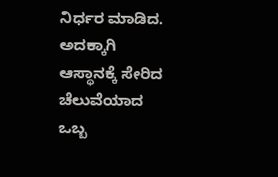ನಿರ್ಧರ ಮಾಡಿದ. ಅದಕ್ಕಾಗಿ ಆಸ್ಥಾನಕ್ಕೆ ಸೇರಿದ ಚೆಲುವೆಯಾದ ಒಬ್ಬ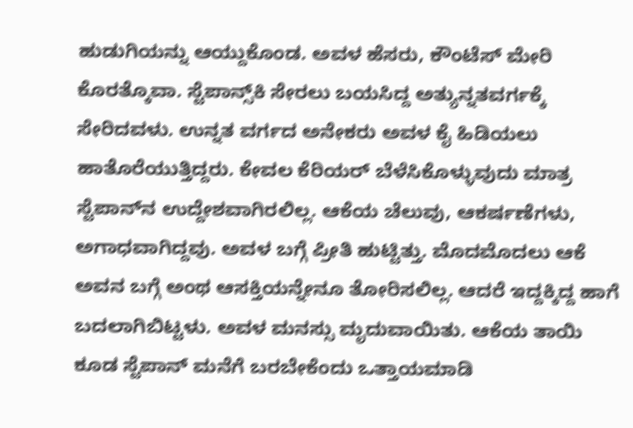ಹುಡುಗಿಯನ್ನು ಆಯ್ದುಕೊಂಡ. ಅವಳ ಹೆಸರು, ಕೌಂಟೆಸ್ ಮೇರಿ ಕೊರತ್ಕೊವಾ. ಸ್ಟೆಪಾನ್ಸ್‌ಕಿ ಸೇರಲು ಬಯಸಿದ್ದ ಅತ್ಯುನ್ನತವರ್ಗಕ್ಕೆ ಸೇರಿದವಳು. ಉನ್ನತ ವರ್ಗದ ಅನೇಕರು ಅವಳ ಕೈ ಹಿಡಿಯಲು ಹಾತೊರೆಯುತ್ತಿದ್ದರು. ಕೇವಲ ಕೆರಿಯರ್‌ ಬೆಳೆಸಿಕೊಳ್ಳುವುದು ಮಾತ್ರ ಸ್ಟೆಪಾನ್‌ನ ಉದ್ದೇಶವಾಗಿರಲಿಲ್ಲ. ಆಕೆಯ ಚೆಲುವು, ಆಕರ್ಷಣೆಗಳು, ಅಗಾಧವಾಗಿದ್ದವು. ಅವಳ ಬಗ್ಗೆ ಪ್ರೀತಿ ಹುಟ್ಟಿತ್ತು. ಮೊದಮೊದಲು ಆಕೆ ಅವನ ಬಗ್ಗೆ ಅಂಥ ಆಸಕ್ತಿಯನ್ನೇನೂ ತೋರಿಸಲಿಲ್ಲ. ಆದರೆ ಇದ್ದಕ್ಕಿದ್ದ ಹಾಗೆ ಬದಲಾಗಿಬಿಟ್ಟಳು. ಅವಳ ಮನಸ್ಸು ಮೃದುವಾಯಿತು. ಆಕೆಯ ತಾಯಿ ಕೂಡ ಸ್ಟೆಪಾನ್ ಮನೆಗೆ ಬರಬೇಕೆಂದು ಒತ್ತಾಯಮಾಡಿ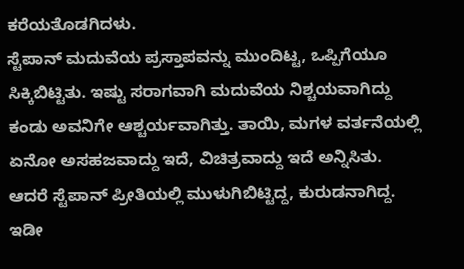ಕರೆಯತೊಡಗಿದಳು.
ಸ್ಟೆಪಾನ್ ಮದುವೆಯ ಪ್ರಸ್ತಾಪವನ್ನು ಮುಂದಿಟ್ಟ, ಒಪ್ಪಿಗೆಯೂ ಸಿಕ್ಕಿಬಿಟ್ಟಿತು. ಇಷ್ಟು ಸರಾಗವಾಗಿ ಮದುವೆಯ ನಿಶ್ಚಯವಾಗಿದ್ದು ಕಂಡು ಅವನಿಗೇ ಆಶ್ಚರ್ಯವಾಗಿತ್ತು. ತಾಯಿ, ಮಗಳ ವರ್ತನೆಯಲ್ಲಿ ಏನೋ ಅಸಹಜವಾದ್ದು ಇದೆ, ವಿಚಿತ್ರವಾದ್ದು ಇದೆ ಅನ್ನಿಸಿತು. ಆದರೆ ಸ್ಟೆಪಾನ್‌ ಪ್ರೀತಿಯಲ್ಲಿ ಮುಳುಗಿಬಿಟ್ಟಿದ್ದ, ಕುರುಡನಾಗಿದ್ದ. ಇಡೀ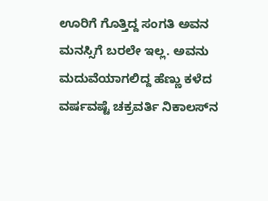ಊರಿಗೆ ಗೊತ್ತಿದ್ದ ಸಂಗತಿ ಅವನ ಮನಸ್ಸಿಗೆ ಬರಲೇ ಇಲ್ಲ. ಅವನು ಮದುವೆಯಾಗಲಿದ್ದ ಹೆಣ್ಣು ಕಳೆದ ವರ್ಷವಷ್ಟೆ ಚಕ್ರವರ್ತಿ ನಿಕಾಲಸ್‌ನ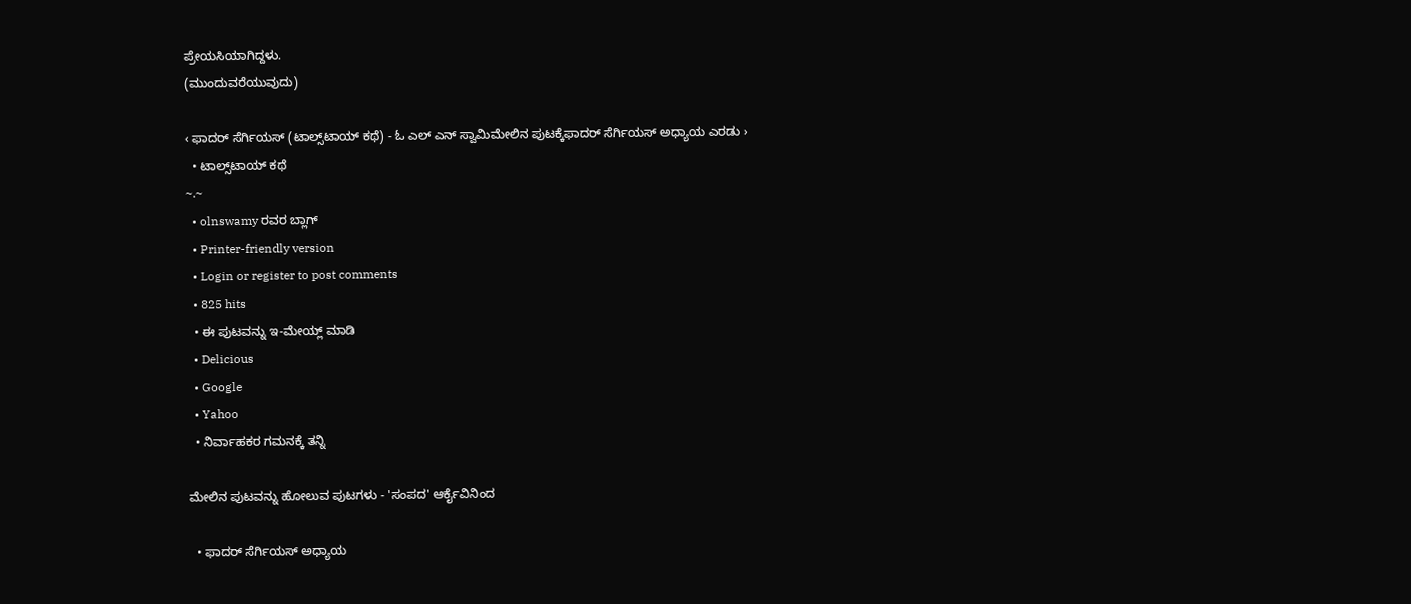ಪ್ರೇಯಸಿಯಾಗಿದ್ದಳು.
(ಮುಂದುವರೆಯುವುದು)

‹ ಫಾದರ್ ಸೆರ್ಗಿಯಸ್ (ಟಾಲ್ಸ್‌ಟಾಯ್ ಕಥೆ) - ಓ ಎಲ್ ಎನ್ ಸ್ವಾಮಿಮೇಲಿನ ಪುಟಕ್ಕೆಫಾದರ್ ಸೆರ್ಗಿಯಸ್ ಅಧ್ಯಾಯ ಎರಡು ›
  • ಟಾಲ್ಸ್‌ಟಾಯ್ ಕಥೆ
~.~
  • olnswamy ರವರ ಬ್ಲಾಗ್
  • Printer-friendly version
  • Login or register to post comments
  • 825 hits
  • ಈ ಪುಟವನ್ನು ಇ-ಮೇಯ್ಲ್ ಮಾಡಿ
  • Delicious
  • Google
  • Yahoo
  • ನಿರ್ವಾಹಕರ ಗಮನಕ್ಕೆ ತನ್ನಿ

ಮೇಲಿನ ಪುಟವನ್ನು ಹೋಲುವ ಪುಟಗಳು - 'ಸಂಪದ' ಆರ್ಕೈವಿನಿಂದ

  • ಫಾದರ್ ಸೆರ್ಗಿಯಸ್ ಅಧ್ಯಾಯ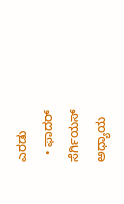ಎರಡು
  • ಫಾದರ್ ಸೆರ್ಗಿಯಸ್ ಅಧ್ಯಾಯ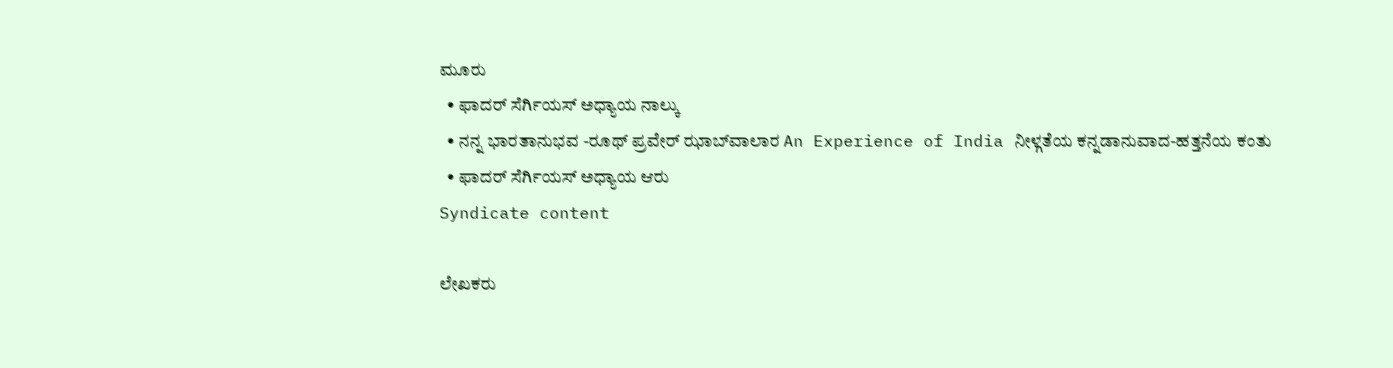ಮೂರು
  • ಫಾದರ್ ಸೆರ್ಗಿಯಸ್ ಅಧ್ಯಾಯ ನಾಲ್ಕು
  • ನನ್ನ ಭಾರತಾನುಭವ -ರೂಥ್ ಪ್ರವೇರ್ ಝಾಬ್‍ವಾಲಾರ An Experience of India ನೀಳ್ಗತೆಯ ಕನ್ನಡಾನುವಾದ-ಹತ್ತನೆಯ ಕಂತು
  • ಫಾದರ್ ಸೆರ್ಗಿಯಸ್ ಅಧ್ಯಾಯ ಆರು
Syndicate content

ಲೇಖಕರು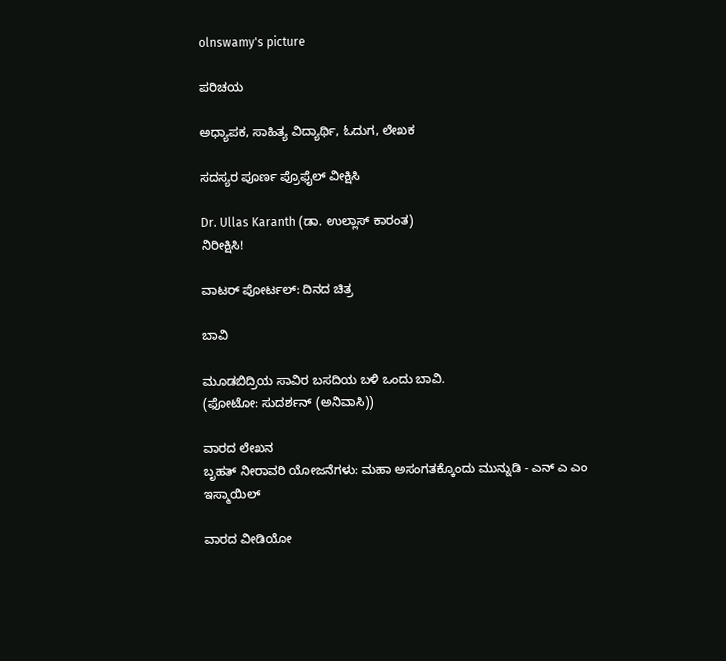olnswamy's picture

ಪರಿಚಯ

ಅಧ್ಯಾಪಕ, ಸಾಹಿತ್ಯ ವಿದ್ಯಾರ್ಥಿ, ಓದುಗ, ಲೇಖಕ

ಸದಸ್ಯರ ಪೂರ್ಣ ಪ್ರೊಫೈಲ್ ವೀಕ್ಷಿಸಿ

Dr. Ullas Karanth (ಡಾ. ಉಲ್ಲಾಸ್ ಕಾರಂತ)
ನಿರೀಕ್ಷಿಸಿ!

ವಾಟರ್ ಪೋರ್ಟಲ್: ದಿನದ ಚಿತ್ರ

ಬಾವಿ

ಮೂಡಬಿದ್ರಿಯ ಸಾವಿರ ಬಸದಿಯ ಬಳಿ ಒಂದು ಬಾವಿ.
(ಫೋಟೋ: ಸುದರ್ಶನ್ (ಅನಿವಾಸಿ))

ವಾರದ ಲೇಖನ
ಬೃಹತ್ ನೀರಾವರಿ ಯೋಜನೆಗಳು: ಮಹಾ ಅಸಂಗತಕ್ಕೊಂದು ಮುನ್ನುಡಿ - ಎನ್ ಎ ಎಂ ಇಸ್ಮಾಯಿಲ್

ವಾರದ ವೀಡಿಯೋ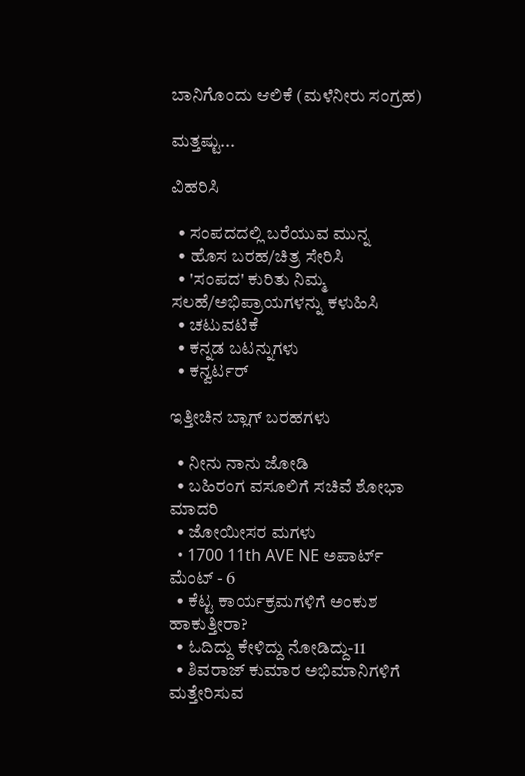ಬಾನಿಗೊಂದು ಆಲಿಕೆ (ಮಳೆನೀರು ಸಂಗ್ರಹ)

ಮತ್ತಷ್ಟು...

ವಿಹರಿಸಿ

  • ಸಂಪದದಲ್ಲಿ ಬರೆಯುವ ಮುನ್ನ
  • ಹೊಸ ಬರಹ/ಚಿತ್ರ ಸೇರಿಸಿ
  • 'ಸಂಪದ' ಕುರಿತು ನಿಮ್ಮ ಸಲಹೆ/ಅಭಿಪ್ರಾಯಗಳನ್ನು ಕಳುಹಿಸಿ
  • ಚಟುವಟಿಕೆ
  • ಕನ್ನಡ ಬಟನ್ನುಗಳು
  • ಕನ್ವರ್ಟರ್

ಇತ್ತೀಚಿನ ಬ್ಲಾಗ್ ಬರಹಗಳು

  • ನೀನು ನಾನು ಜೋಡಿ
  • ಬಹಿರಂಗ ವಸೂಲಿಗೆ ಸಚಿವೆ ಶೋಭಾ ಮಾದರಿ
  • ಜೋಯೀಸರ ಮಗಳು
  • 1700 11th AVE NE ಅಪಾರ್ಟ್ ಮೆಂಟ್ - 6
  • ಕೆಟ್ಟ ಕಾರ್ಯಕ್ರಮಗಳಿಗೆ ಅಂಕುಶ ಹಾಕುತ್ತೀರಾ?
  • ಓದಿದ್ದು ಕೇಳಿದ್ದು ನೋಡಿದ್ದು-11
  • ಶಿವರಾಜ್ ಕುಮಾರ ಅಭಿಮಾನಿಗಳಿಗೆ ಮತ್ತೇರಿಸುವ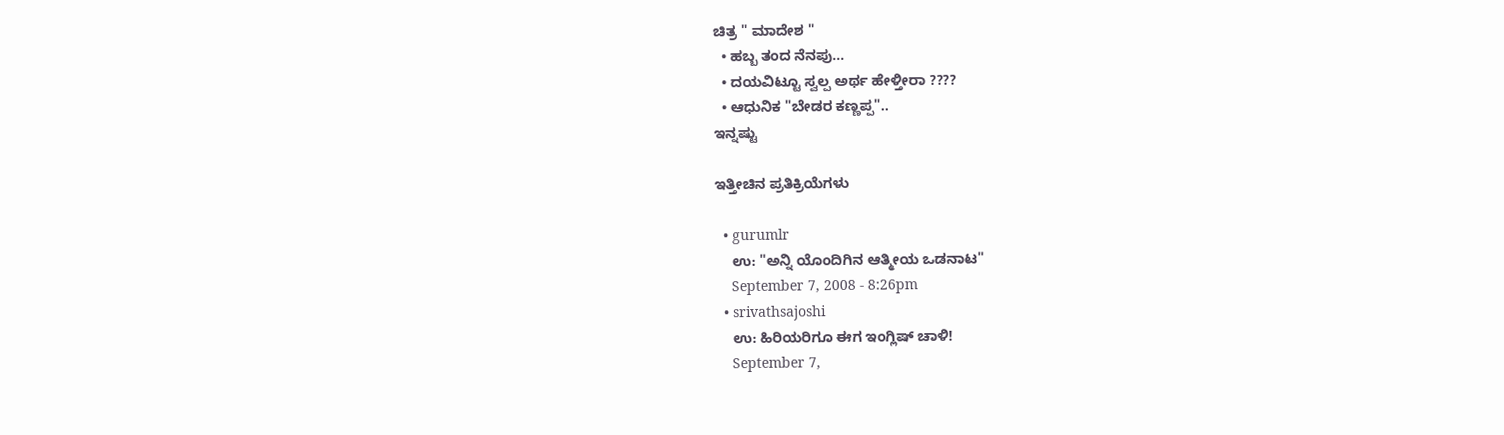ಚಿತ್ರ " ಮಾದೇಶ "
  • ಹಬ್ಬ ತಂದ ನೆನಪು...
  • ದಯವಿಟ್ಟೂ ಸ್ವಲ್ಪ ಅರ್ಥ ಹೇಳ್ತೀರಾ ????
  • ಆಧುನಿಕ "ಬೇಡರ ಕಣ್ಣಪ್ಪ"..
ಇನ್ನಷ್ಟು

ಇತ್ತೀಚಿನ ಪ್ರತಿಕ್ರಿಯೆಗಳು

  • gurumlr
    ಉ: "ಅನ್ನಿ ಯೊಂದಿಗಿನ ಆತ್ಮೀಯ ಒಡನಾಟ"
    September 7, 2008 - 8:26pm
  • srivathsajoshi
    ಉ: ಹಿರಿಯರಿಗೂ ಈಗ ಇಂಗ್ಲಿಷ್ ಚಾಳಿ!
    September 7,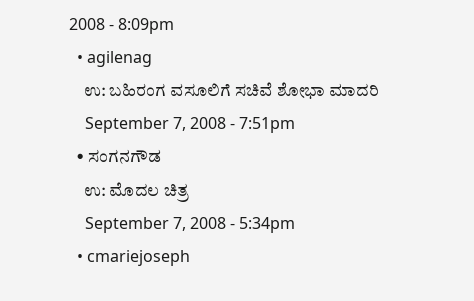2008 - 8:09pm
  • agilenag
    ಉ: ಬಹಿರಂಗ ವಸೂಲಿಗೆ ಸಚಿವೆ ಶೋಭಾ ಮಾದರಿ
    September 7, 2008 - 7:51pm
  • ಸಂಗನಗೌಡ
    ಉ: ಮೊದಲ ಚಿತ್ರ
    September 7, 2008 - 5:34pm
  • cmariejoseph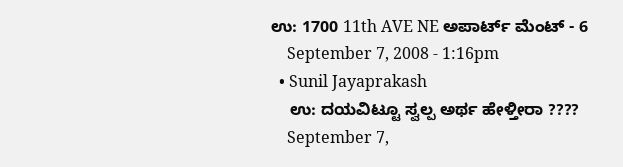ಉ: 1700 11th AVE NE ಅಪಾರ್ಟ್ ಮೆಂಟ್ - 6
    September 7, 2008 - 1:16pm
  • Sunil Jayaprakash
    ಉ: ದಯವಿಟ್ಟೂ ಸ್ವಲ್ಪ ಅರ್ಥ ಹೇಳ್ತೀರಾ ????
    September 7,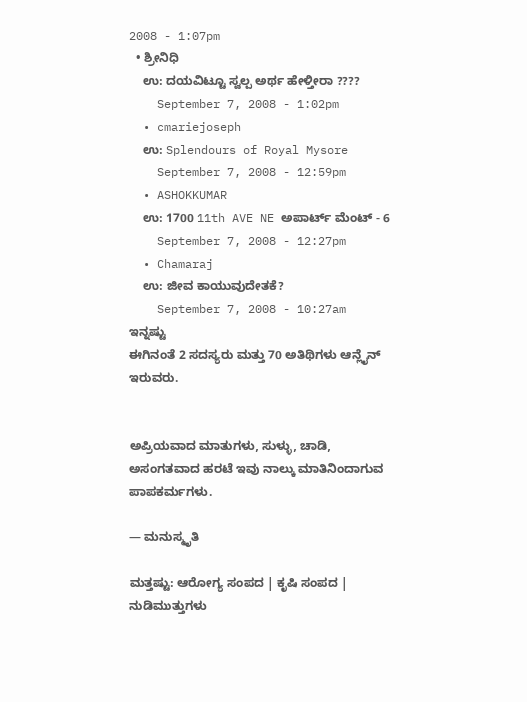2008 - 1:07pm
  • ಶ್ರೀನಿಧಿ
    ಉ: ದಯವಿಟ್ಟೂ ಸ್ವಲ್ಪ ಅರ್ಥ ಹೇಳ್ತೀರಾ ????
    September 7, 2008 - 1:02pm
  • cmariejoseph
    ಉ: Splendours of Royal Mysore
    September 7, 2008 - 12:59pm
  • ASHOKKUMAR
    ಉ: 1700 11th AVE NE ಅಪಾರ್ಟ್ ಮೆಂಟ್ - 6
    September 7, 2008 - 12:27pm
  • Chamaraj
    ಉ: ಜೀವ ಕಾಯುವುದೇತಕೆ?
    September 7, 2008 - 10:27am
ಇನ್ನಷ್ಟು
ಈಗಿನಂತೆ 2 ಸದಸ್ಯರು ಮತ್ತು 70 ಅತಿಥಿಗಳು ಆನ್ಲೈನ್ ಇರುವರು.


ಅಪ್ರಿಯವಾದ ಮಾತುಗಳು, ಸುಳ್ಳು, ಚಾಡಿ, ಅಸಂಗತವಾದ ಹರಟೆ ಇವು ನಾಲ್ಕು ಮಾತಿನಿಂದಾಗುವ ಪಾಪಕರ್ಮಗಳು.

— ಮನುಸ್ಮೃತಿ

ಮತ್ತಷ್ಟು: ಆರೋಗ್ಯ ಸಂಪದ | ಕೃಷಿ ಸಂಪದ | ನುಡಿಮುತ್ತುಗಳು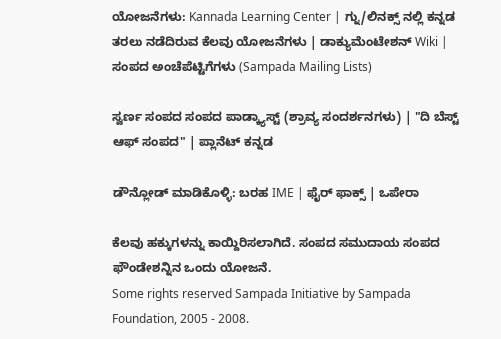ಯೋಜನೆಗಳು: Kannada Learning Center | ಗ್ನು/ಲಿನಕ್ಸ್ ನಲ್ಲಿ ಕನ್ನಡ ತರಲು ನಡೆದಿರುವ ಕೆಲವು ಯೋಜನೆಗಳು | ಡಾಕ್ಯುಮೆಂಟೇಶನ್ Wiki | ಸಂಪದ ಅಂಚೆಪೆಟ್ಟಿಗೆಗಳು (Sampada Mailing Lists)

ಸ್ವರ್ಣ ಸಂಪದ ಸಂಪದ ಪಾಡ್ಕ್ಯಾಸ್ಟ್ (ಶ್ರಾವ್ಯ ಸಂದರ್ಶನಗಳು) | "ದಿ ಬೆಸ್ಟ್ ಆಫ್ ಸಂಪದ" | ಪ್ಲಾನೆಟ್ ಕನ್ನಡ

ಡೌನ್ಲೋಡ್ ಮಾಡಿಕೊಳ್ಳಿ: ಬರಹ IME | ಫೈರ್ ಫಾಕ್ಸ್ | ಒಪೇರಾ

ಕೆಲವು ಹಕ್ಕುಗಳನ್ನು ಕಾಯ್ದಿರಿಸಲಾಗಿದೆ. ಸಂಪದ ಸಮುದಾಯ ಸಂಪದ ಫೌಂಡೇಶನ್ನಿನ ಒಂದು ಯೋಜನೆ.
Some rights reserved Sampada Initiative by Sampada Foundation, 2005 - 2008.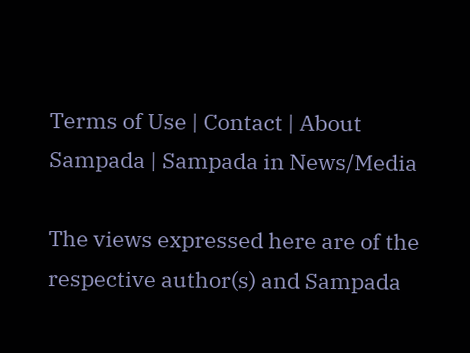Terms of Use | Contact | About Sampada | Sampada in News/Media

The views expressed here are of the respective author(s) and Sampada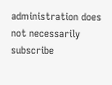administration does not necessarily subscribe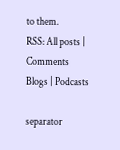to them.
RSS: All posts | Comments
Blogs | Podcasts

separator